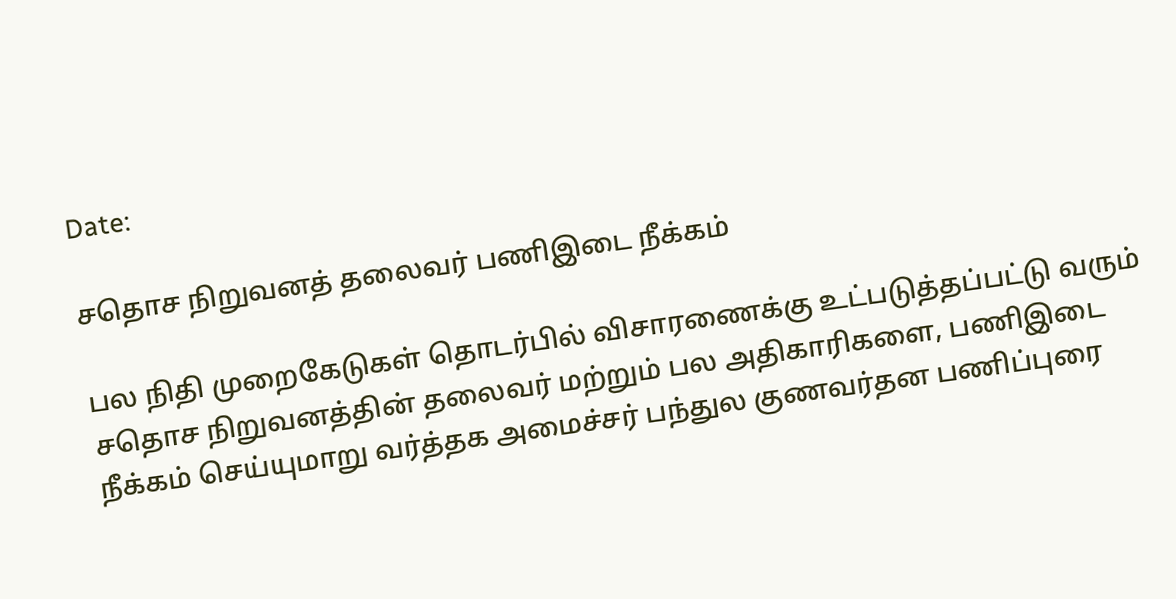Date:

சதொச நிறுவனத் தலைவர் பணிஇடை நீக்கம்

பல நிதி முறைகேடுகள் தொடர்பில் விசாரணைக்கு உட்படுத்தப்பட்டு வரும் சதொச நிறுவனத்தின் தலைவர் மற்றும் பல அதிகாரிகளை, பணிஇடை நீக்கம் செய்யுமாறு வர்த்தக அமைச்சர் பந்துல குணவர்தன பணிப்புரை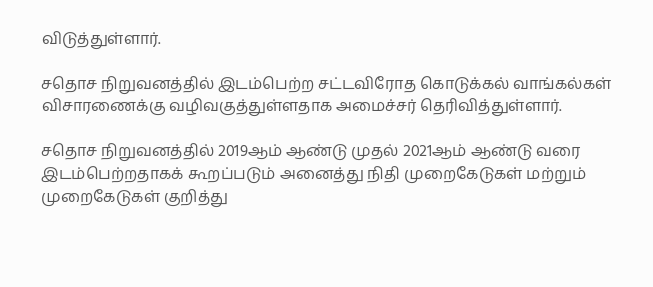விடுத்துள்ளார்.

சதொச நிறுவனத்தில் இடம்பெற்ற சட்டவிரோத கொடுக்கல் வாங்கல்கள் விசாரணைக்கு வழிவகுத்துள்ளதாக அமைச்சர் தெரிவித்துள்ளார்.

சதொச நிறுவனத்தில் 2019ஆம் ஆண்டு முதல் 2021ஆம் ஆண்டு வரை இடம்பெற்றதாகக் கூறப்படும் அனைத்து நிதி முறைகேடுகள் மற்றும் முறைகேடுகள் குறித்து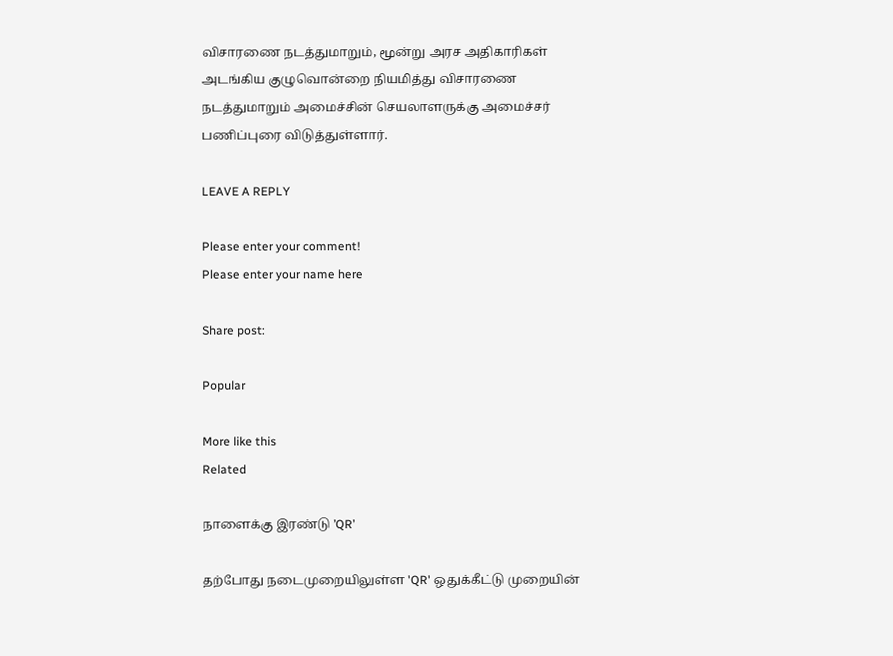விசாரணை நடத்துமாறும், மூன்று அரச அதிகாரிகள் அடங்கிய குழுவொன்றை நியமித்து விசாரணை நடத்துமாறும் அமைச்சின் செயலாளருக்கு அமைச்சர் பணிப்புரை விடுத்துள்ளார்.

LEAVE A REPLY

Please enter your comment!
Please enter your name here

Share post:

Popular

More like this
Related

நாளைக்கு இரண்டு ’QR’

தற்போது நடைமுறையிலுள்ள 'QR' ஒதுக்கீட்டு முறையின்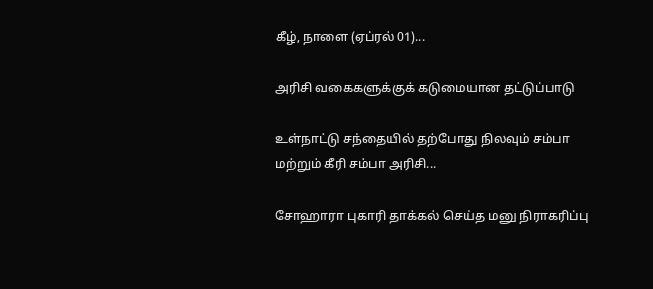கீழ், நாளை (ஏப்ரல் 01)...

அரிசி வகைகளுக்குக் கடுமையான தட்டுப்பாடு

உள்நாட்டு சந்தையில் தற்போது நிலவும் சம்பா மற்றும் கீரி சம்பா அரிசி...

சோஹாரா புகாரி தாக்கல் செய்த மனு நிராகரிப்பு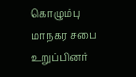கொழும்பு மாநகர சபை உறுப்பினர்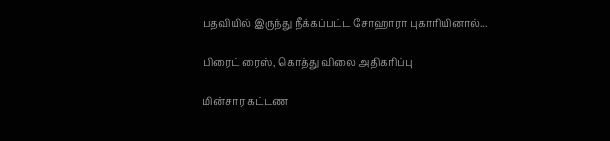பதவியில் இருந்து நீக்கப்பட்ட சோஹாரா புகாரியினால்...

பிரைட் ரைஸ், கொத்து விலை அதிகரிப்பு

மின்சார கட்டண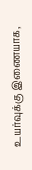உயர்வுக்கு இணையாக,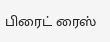பிரைட் ரைஸ்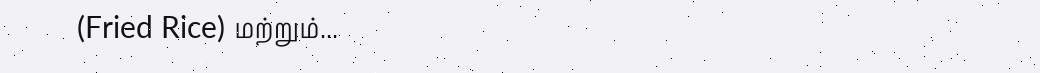(Fried Rice) மற்றும்...